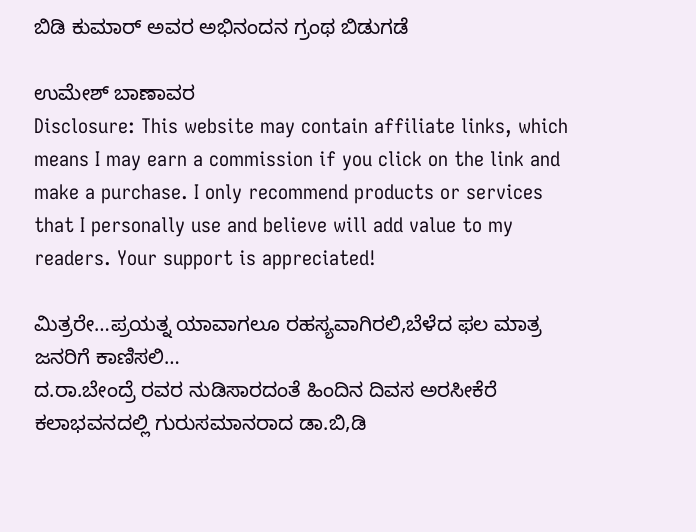ಬಿಡಿ ಕುಮಾರ್ ಅವರ ಅಭಿನಂದನ ಗ್ರಂಥ ಬಿಡುಗಡೆ

ಉಮೇಶ್ ಬಾಣಾವರ
Disclosure: This website may contain affiliate links, which means I may earn a commission if you click on the link and make a purchase. I only recommend products or services that I personally use and believe will add value to my readers. Your support is appreciated!

ಮಿತ್ರರೇ…ಪ್ರಯತ್ನ ಯಾವಾಗಲೂ ರಹಸ್ಯವಾಗಿರಲಿ,ಬೆಳೆದ ಫಲ ಮಾತ್ರ ಜನರಿಗೆ ಕಾಣಿಸಲಿ…
ದ.ರಾ.ಬೇಂದ್ರೆ ರವರ ನುಡಿಸಾರದಂತೆ ಹಿಂದಿನ ದಿವಸ ಅರಸೀಕೆರೆ ಕಲಾಭವನದಲ್ಲಿ ಗುರುಸಮಾನರಾದ ಡಾ.ಬಿ,ಡಿ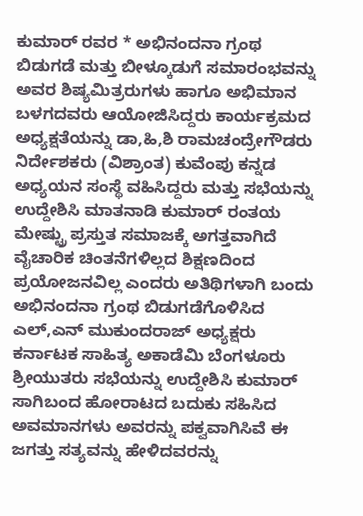ಕುಮಾರ್ ರವರ * ಅಭಿನಂದನಾ ಗ್ರಂಥ ಬಿಡುಗಡೆ ಮತ್ತು ಬೀಳ್ಕೂಡುಗೆ ಸಮಾರಂಭವನ್ನು ಅವರ ಶಿಷ್ಯಮಿತ್ರರುಗಳು ಹಾಗೂ ಅಭಿಮಾನ ಬಳಗದವರು ಆಯೋಜಿಸಿದ್ದರು ಕಾರ್ಯಕ್ರಮದ ಅಧ್ಯಕ್ಷತೆಯನ್ನು ಡಾ,ಹಿ,ಶಿ ರಾಮಚಂದ್ರೇಗೌಡರು ನಿರ್ದೇಶಕರು (ವಿಶ್ರಾಂತ) ಕುವೆಂಪು ಕನ್ನಡ ಅಧ್ಯಯನ ಸಂಸ್ಥೆ ವಹಿಸಿದ್ದರು ಮತ್ತು ಸಭೆಯನ್ನು ಉದ್ದೇಶಿಸಿ ಮಾತನಾಡಿ ಕುಮಾರ್ ರಂತಯ ಮೇಷ್ಟ್ರು ಪ್ರಸ್ತುತ ಸಮಾಜಕ್ಕೆ ಅಗತ್ತವಾಗಿದೆ ವೈಚಾರಿಕ ಚಿಂತನೆಗಳಿಲ್ಲದ ಶಿಕ್ಷಣದಿಂದ ಪ್ರಯೋಜನವಿಲ್ಲ ಎಂದರು ಅತಿಥಿಗಳಾಗಿ ಬಂದು ಅಭಿನಂದನಾ ಗ್ರಂಥ ಬಿಡುಗಡೆಗೊಳಿಸಿದ ಎಲ್,ಎನ್ ಮುಕುಂದರಾಜ್ ಅಧ್ಯಕ್ಷರು ಕರ್ನಾಟಕ ಸಾಹಿತ್ಯ ಅಕಾಡೆಮಿ ಬೆಂಗಳೂರು ಶ್ರೀಯುತರು ಸಭೆಯನ್ನು ಉದ್ದೇಶಿಸಿ ಕುಮಾರ್ ಸಾಗಿಬಂದ ಹೋರಾಟದ ಬದುಕು ಸಹಿಸಿದ ಅವಮಾನಗಳು ಅವರನ್ನು ಪಕ್ವವಾಗಿಸಿವೆ ಈ ಜಗತ್ತು ಸತ್ಯವನ್ನು ಹೇಳಿದವರನ್ನು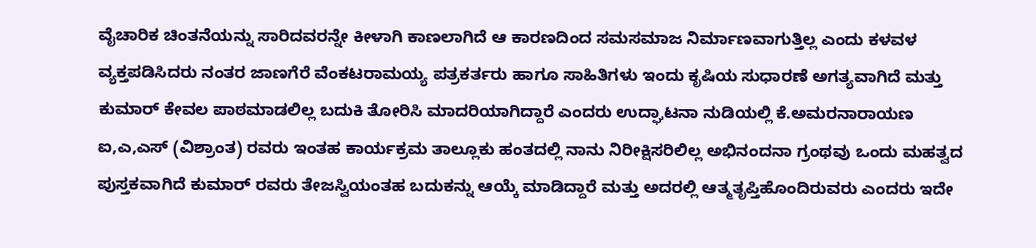ವೈಚಾರಿಕ ಚಿಂತನೆಯನ್ನು ಸಾರಿದವರನ್ನೇ ಕೀಳಾಗಿ ಕಾಣಲಾಗಿದೆ ಆ ಕಾರಣದಿಂದ ಸಮಸಮಾಜ ನಿರ್ಮಾಣವಾಗುತ್ತಿಲ್ಲ ಎಂದು ಕಳವಳ ವ್ಯಕ್ತಪಡಿಸಿದರು ನಂತರ ಜಾಣಗೆರೆ ವೆಂಕಟರಾಮಯ್ಯ ಪತ್ರಕರ್ತರು ಹಾಗೂ ಸಾಹಿತಿಗಳು ಇಂದು ಕೃಷಿಯ ಸುಧಾರಣೆ ಅಗತ್ಯವಾಗಿದೆ ಮತ್ತು ಕುಮಾರ್ ಕೇವಲ ಪಾಠಮಾಡಲಿಲ್ಲ ಬದುಕಿ ತೋರಿಸಿ ಮಾದರಿಯಾಗಿದ್ದಾರೆ ಎಂದರು ಉದ್ಘಾಟನಾ ನುಡಿಯಲ್ಲಿ ಕೆ.ಅಮರನಾರಾಯಣ ಐ,ಎ,ಎಸ್ (ವಿಶ್ರಾಂತ) ರವರು ಇಂತಹ ಕಾರ್ಯಕ್ರಮ ತಾಲ್ಲೂಕು ಹಂತದಲ್ಲಿ ನಾನು ನಿರೀಕ್ಷಿಸರಿಲಿಲ್ಲ ಅಭಿನಂದನಾ ಗ್ರಂಥವು ಒಂದು ಮಹತ್ವದ ಪುಸ್ತಕವಾಗಿದೆ ಕುಮಾರ್ ರವರು ತೇಜಸ್ವಿಯಂತಹ ಬದುಕನ್ನು ಆಯ್ಕೆ ಮಾಡಿದ್ದಾರೆ ಮತ್ತು ಅದರಲ್ಲಿ ಆತ್ಮತೃಪ್ತಿಹೊಂದಿರುವರು ಎಂದರು ಇದೇ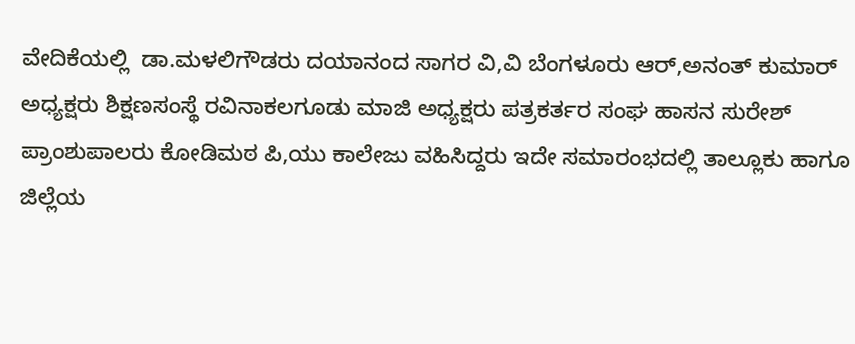ವೇದಿಕೆಯಲ್ಲಿ  ಡಾ.ಮಳಲಿಗೌಡರು ದಯಾನಂದ ಸಾಗರ ವಿ,ವಿ ಬೆಂಗಳೂರು ಆರ್,ಅನಂತ್ ಕುಮಾರ್ ಅಧ್ಯಕ್ಷರು ಶಿಕ್ಷಣಸಂಸ್ಥೆ ರವಿನಾಕಲಗೂಡು ಮಾಜಿ ಅಧ್ಯಕ್ಷರು ಪತ್ರಕರ್ತರ ಸಂಘ ಹಾಸನ ಸುರೇಶ್ ಪ್ರಾಂಶುಪಾಲರು ಕೋಡಿಮಠ ಪಿ,ಯು ಕಾಲೇಜು ವಹಿಸಿದ್ದರು ಇದೇ ಸಮಾರಂಭದಲ್ಲಿ ತಾಲ್ಲೂಕು ಹಾಗೂ ಜಿಲ್ಲೆಯ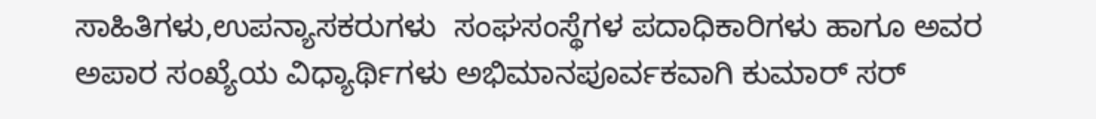ಸಾಹಿತಿಗಳು,ಉಪನ್ಯಾಸಕರುಗಳು  ಸಂಘಸಂಸ್ಥೆಗಳ ಪದಾಧಿಕಾರಿಗಳು ಹಾಗೂ ಅವರ ಅಪಾರ ಸಂಖ್ಯೆಯ ವಿಧ್ಯಾರ್ಥಿಗಳು ಅಭಿಮಾನಪೂರ್ವಕವಾಗಿ ಕುಮಾರ್ ಸರ್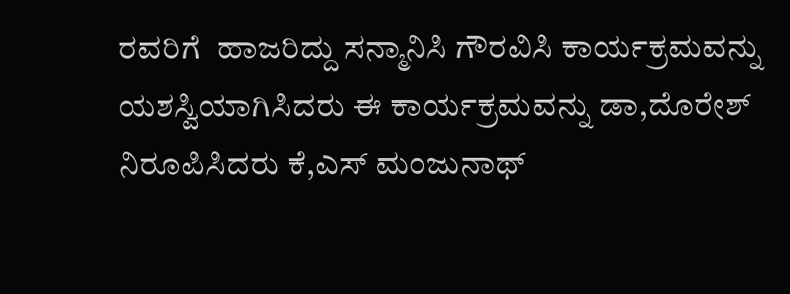ರವರಿಗೆ  ಹಾಜರಿದ್ದು ಸನ್ಮಾನಿಸಿ ಗೌರವಿಸಿ ಕಾರ್ಯಕ್ರಮವನ್ನು ಯಶಸ್ವಿಯಾಗಿಸಿದರು ಈ ಕಾರ್ಯಕ್ರಮವನ್ನು ಡಾ,ದೊರೇಶ್ ನಿರೂಪಿಸಿದರು ಕೆ,ಎಸ್ ಮಂಜುನಾಥ್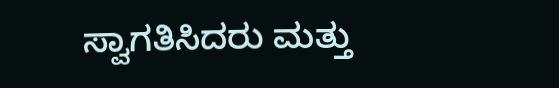ಸ್ವಾಗತಿಸಿದರು ಮತ್ತು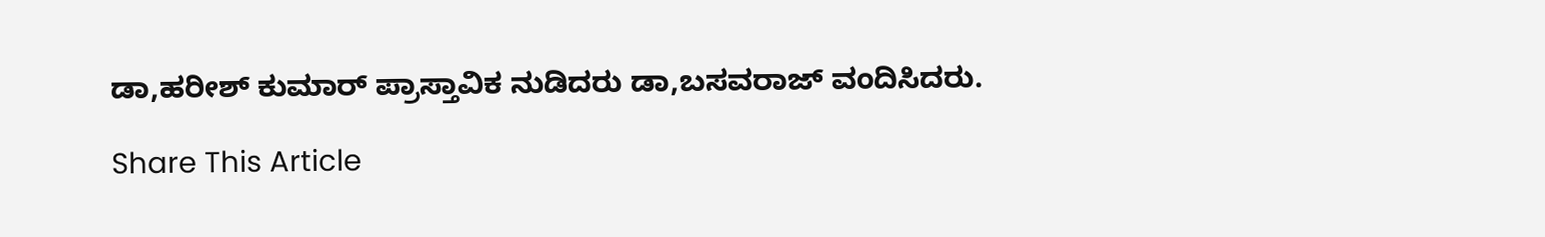ಡಾ,ಹರೀಶ್ ಕುಮಾರ್ ಪ್ರಾಸ್ತಾವಿಕ ನುಡಿದರು ಡಾ,ಬಸವರಾಜ್ ವಂದಿಸಿದರು.

Share This Article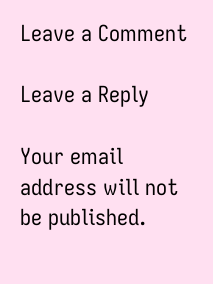Leave a Comment

Leave a Reply

Your email address will not be published.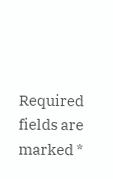Required fields are marked *